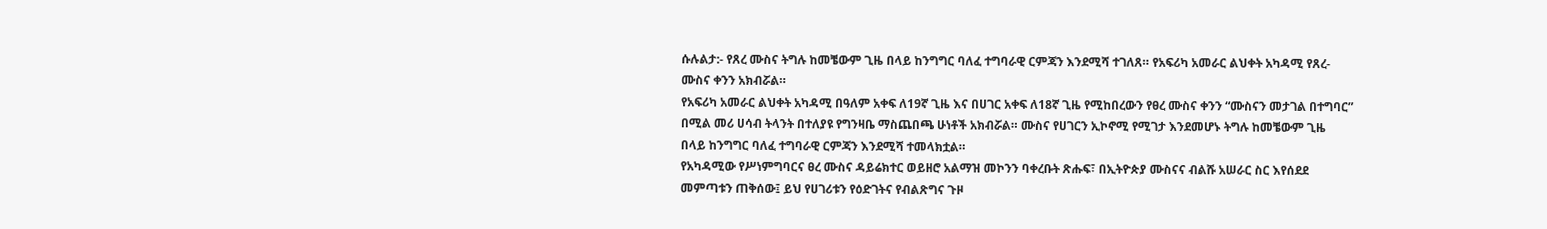ሱሉልታ:- የጸረ ሙስና ትግሉ ከመቼውም ጊዜ በላይ ከንግግር ባለፈ ተግባራዊ ርምጃን እንደሚሻ ተገለጸ። የአፍሪካ አመራር ልህቀት አካዳሚ የጸረ-ሙስና ቀንን አክብሯል።
የአፍሪካ አመራር ልህቀት አካዳሚ በዓለም አቀፍ ለ19ኛ ጊዜ እና በሀገር አቀፍ ለ18ኛ ጊዜ የሚከበረውን የፀረ ሙስና ቀንን “ሙስናን መታገል በተግባር” በሚል መሪ ሀሳብ ትላንት በተለያዩ የግንዛቤ ማስጨበጫ ሁነቶች አክብሯል። ሙስና የሀገርን ኢኮኖሚ የሚገታ እንደመሆኑ ትግሉ ከመቼውም ጊዜ በላይ ከንግግር ባለፈ ተግባራዊ ርምጃን እንደሚሻ ተመላክቷል።
የአካዳሚው የሥነምግባርና ፀረ ሙስና ዳይሬክተር ወይዘሮ አልማዝ መኮንን ባቀረቡት ጽሑፍ፣ በኢትዮጵያ ሙስናና ብልሹ አሠራር ስር እየሰደደ መምጣቱን ጠቅሰው፤ ይህ የሀገሪቱን የዕድገትና የብልጽግና ጉዞ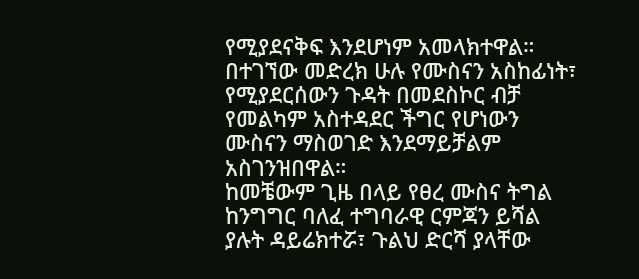የሚያደናቅፍ እንደሆነም አመላክተዋል።
በተገኘው መድረክ ሁሉ የሙስናን አስከፊነት፣ የሚያደርሰውን ጉዳት በመደስኮር ብቻ የመልካም አስተዳደር ችግር የሆነውን ሙስናን ማስወገድ እንደማይቻልም አስገንዝበዋል።
ከመቼውም ጊዜ በላይ የፀረ ሙስና ትግል ከንግግር ባለፈ ተግባራዊ ርምጃን ይሻል ያሉት ዳይሬክተሯ፣ ጉልህ ድርሻ ያላቸው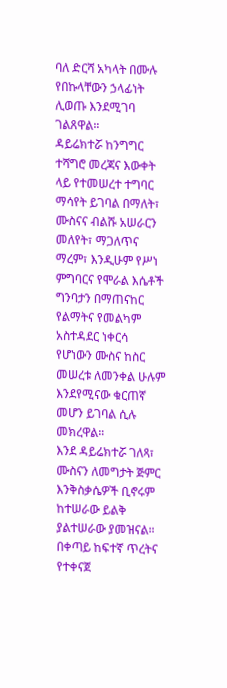ባለ ድርሻ አካላት በሙሉ የበኩላቸውን ኃላፊነት ሊወጡ እንደሚገባ ገልጸዋል።
ዳይሬክተሯ ከንግግር ተሻግሮ መረጃና እውቀት ላይ የተመሠረተ ተግባር ማሳየት ይገባል በማለት፣ ሙስናና ብልሹ አሠራርን መለየት፣ ማጋለጥና ማረም፣ እንዲሁም የሥነ ምግባርና የሞራል እሴቶች ግንባታን በማጠናከር የልማትና የመልካም አስተዳደር ነቀርሳ የሆነውን ሙስና ከስር መሠረቱ ለመንቀል ሁሉም እንደየሚናው ቁርጠኛ መሆን ይገባል ሲሉ መክረዋል።
እንደ ዳይሬክተሯ ገለጻ፣ ሙስናን ለመግታት ጅምር እንቅስቃሴዎች ቢኖሩም ከተሠራው ይልቅ ያልተሠራው ያመዝናል። በቀጣይ ከፍተኛ ጥረትና የተቀናጀ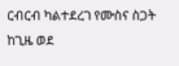ርብርብ ካልተደረገ የሙስና ስጋት ከጊዜ ወደ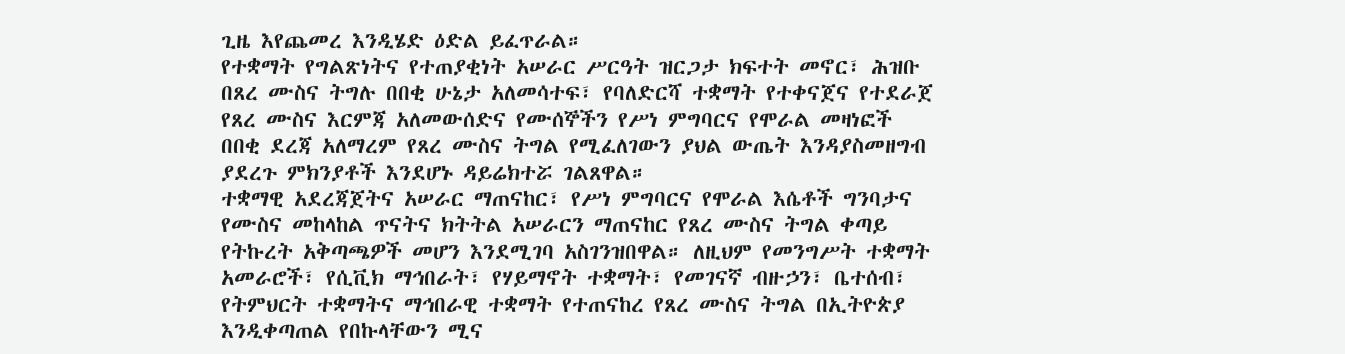ጊዜ እየጨመረ እንዲሄድ ዕድል ይፈጥራል።
የተቋማት የግልጽነትና የተጠያቂነት አሠራር ሥርዓት ዝርጋታ ክፍተት መኖር፣ ሕዝቡ በጸረ ሙስና ትግሉ በበቂ ሁኔታ አለመሳተፍ፣ የባለድርሻ ተቋማት የተቀናጀና የተደራጀ የጸረ ሙስና እርምጃ አለመውሰድና የሙሰኞችን የሥነ ምግባርና የሞራል መዛነፎች በበቂ ደረጃ አለማረም የጸረ ሙስና ትግል የሚፈለገውን ያህል ውጤት እንዳያስመዘግብ ያደረጉ ምክንያቶች እንደሆኑ ዳይሬክተሯ ገልጸዋል።
ተቋማዊ አደረጃጀትና አሠራር ማጠናከር፣ የሥነ ምግባርና የሞራል እሴቶች ግንባታና የሙስና መከላከል ጥናትና ክትትል አሠራርን ማጠናከር የጸረ ሙስና ትግል ቀጣይ የትኩረት አቅጣጫዎች መሆን እንደሚገባ አስገንዝበዋል። ለዚህም የመንግሥት ተቋማት አመራሮች፣ የሲቪክ ማኅበራት፣ የሃይማኖት ተቋማት፣ የመገናኛ ብዙኃን፣ ቤተሰብ፣ የትምህርት ተቋማትና ማኅበራዊ ተቋማት የተጠናከረ የጸረ ሙስና ትግል በኢትዮጵያ እንዲቀጣጠል የበኩላቸውን ሚና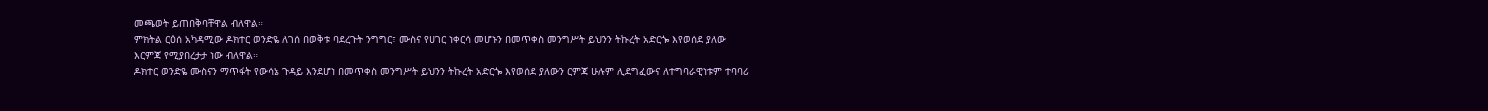መጫወት ይጠበቅባቸዋል ብለዋል።
ምክትል ርዕሰ አካዳሚው ዶክተር ወንድዬ ለገሰ በወቅቱ ባደረጉት ንግግር፣ ሙስና የሀገር ነቀርሳ መሆኑን በመጥቀስ መንግሥት ይህንን ትኩረት አድርጐ እየወሰደ ያለው እርምጃ የሚያበረታታ ነው ብለዋል።
ዶክተር ወንድዬ ሙስናን ማጥፋት የውሳኔ ጉዳይ እንደሆነ በመጥቀስ መንግሥት ይህንን ትኩረት አድርጐ እየወሰደ ያለውን ርምጃ ሁሉም ሊደግፈውና ለተግባራዊነቱም ተባባሪ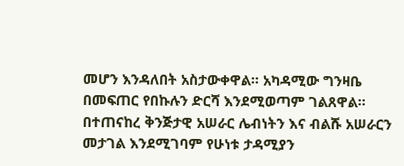መሆን እንዳለበት አስታውቀዋል። አካዳሚው ግንዛቤ በመፍጠር የበኩሉን ድርሻ እንደሚወጣም ገልጸዋል።
በተጠናከረ ቅንጅታዊ አሠራር ሌብነትን እና ብልሹ አሠራርን መታገል እንደሚገባም የሁነቱ ታዳሚያን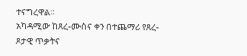ተናግረዋል።
አካዳሚው ከጸረ-ሙስና ቀን በተጨማሪ የጸረ-ጾታዊ ጥቃትና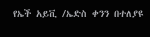የኤች አይቪ /ኤድስ ቀንን በተለያዩ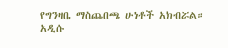የግንዛቤ ማስጨበጫ ሁነቶች አክብሯል።
አዲሱ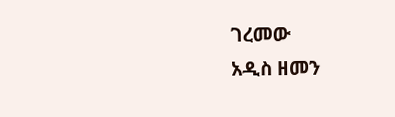ገረመው
አዲስ ዘመን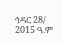ኅዳር 28/ 2015 ዓ.ም